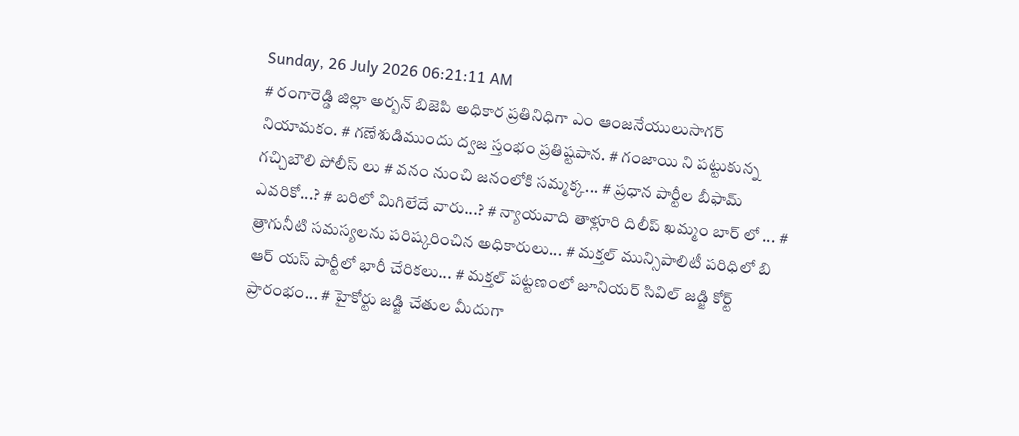Sunday, 26 July 2026 06:21:11 AM
# రంగారెడ్డి జిల్లా అర్బన్ బిజెపి అధికార ప్రతినిధిగా ఎం ఆంజనేయులుసాగర్ నియామకం. # గణేశుడిముందు ద్వజ స్తంభం ప్రతిష్టపాన. # గంజాయి ని పట్టుకున్న గచ్చిబౌలి పోలీస్ లు # వనం నుంచి జనంలోకి సమ్మక్క... # ప్రధాన పార్టీల బీఫామ్ ఎవరికో...? # బరిలో మిగిలేదే వారు...? # న్యాయవాది తాళ్లూరి దిలీప్ ఖమ్మం బార్ లో ... # త్రాగునీటి సమస్యలను పరిష్కరించిన అధికారులు... # మక్తల్ మున్సిపాలిటీ పరిధిలో బి ఆర్ యస్ పార్టీలో భారీ చేరికలు... # మక్తల్ పట్టణంలో జూనియర్ సివిల్ జడ్జి కోర్ట్ ప్రారంభం... # హైకోర్టు జడ్జి చేతుల మీదుగా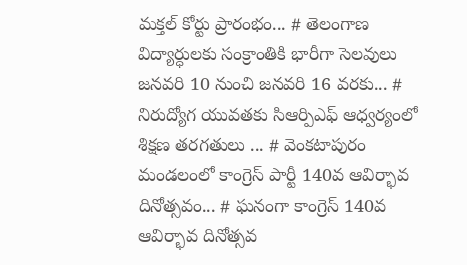మక్తల్ కోర్టు ప్రారంభం... # తెలంగాణ విద్యార్ధులకు సంక్రాంతికి భారీగా సెలవులు జనవరి 10 నుంచి జనవరి 16 వరకు... # నిరుద్యోగ యువతకు సిఆర్పిఎఫ్ ఆధ్వర్యంలో శిక్షణ తరగతులు ... # వెంకటాపురం మండలంలో కాంగ్రెస్ పార్టీ 140వ ఆవిర్భావ దినోత్సవం... # ఘనంగా కాంగ్రెస్ 140వ ఆవిర్భావ దినోత్సవ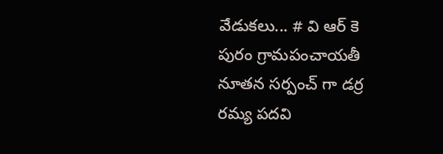వేడుకలు... # వి ఆర్ కె పురం గ్రామపంచాయతీ నూతన సర్పంచ్ గా డర్ర రమ్య పదవి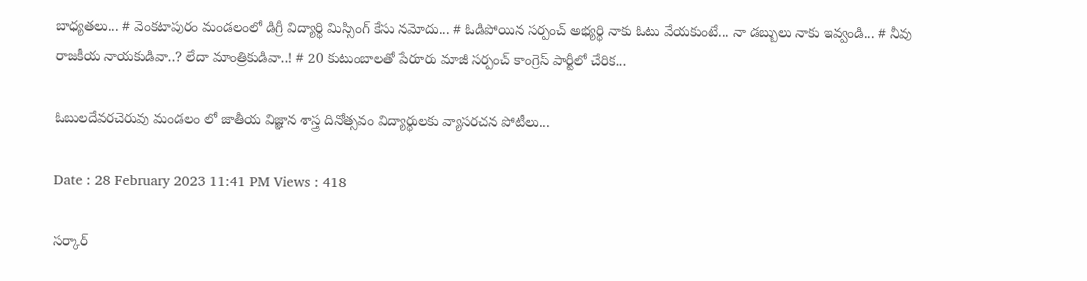బాధ్యతలు... # వెంకటాపురం మండలంలో డిగ్రీ విద్యార్థి మిస్సింగ్ కేసు నమోదు... # ఓడిపోయిన సర్పంచ్ అభ్యర్థి నాకు ఓటు వేయకుంటే... నా డబ్బులు నాకు ఇవ్వండి... # నీవు రాజకీయ నాయకుడివా..? లేదా మాంత్రికుడివా..! # 20 కుటుంబాలతో పేరూరు మాజీ సర్పంచ్ కాంగ్రెస్ పార్టీలో చేరిక...

ఓబులదేవరచెరువు మండలం లో జాతీయ విజ్ఞాన శాస్త్ర దినోత్సవం విద్యార్థులకు వ్యాసరచన పోటీలు...

Date : 28 February 2023 11:41 PM Views : 418

సర్కార్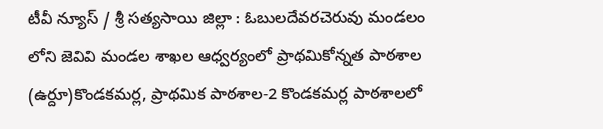టీవీ న్యూస్ / శ్రీ సత్యసాయి జిల్లా : ఓబులదేవరచెరువు మండలం లోని జెవివి మండల శాఖల ఆధ్వర్యంలో ప్రాథమికోన్నత పాఠశాల (ఉర్దూ)కొండకమర్ల, ప్రాథమిక పాఠశాల-2 కొండకమర్ల పాఠశాల‌లో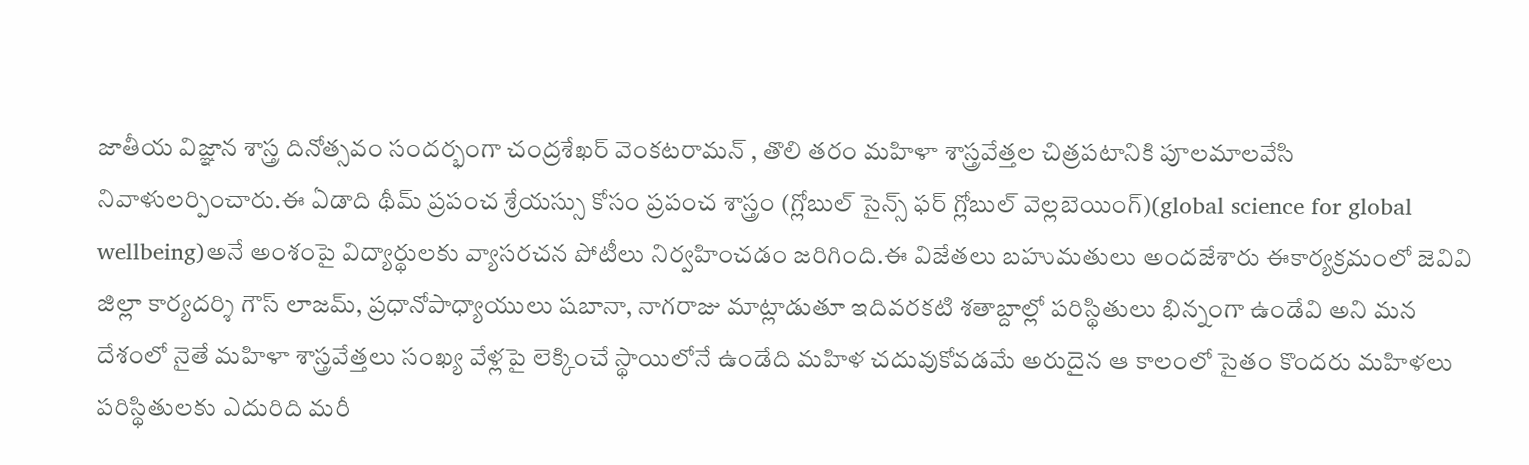జాతీయ విజ్ఞాన శాస్త్ర దినోత్సవం సందర్భంగా చంద్రశేఖర్ వెంకటరామన్ , తొలి తరం మహిళా శాస్త్రవేత్తల చిత్రపటానికి పూలమాలవేసి నివాళులర్పించారు.ఈ ఏడాది థీమ్ ప్రపంచ శ్రేయస్సు కోసం ప్రపంచ శాస్త్రం (గ్లోబుల్ సైన్స్ ఫర్ గ్లోబుల్ వెల్లబెయింగ్)(global science for global wellbeing)అనే అంశంపై విద్యార్థులకు వ్యాసరచన పోటీలు నిర్వహించడం జరిగింది.ఈ విజేతలు బహుమతులు అందజేశారు ఈకార్యక్రమంలో జెవివి జిల్లా కార్యదర్శి గౌస్ లాజమ్, ప్రధానోపాధ్యాయులు షబానా, నాగరాజు మాట్లాడుతూ ఇదివరకటి శతాబ్దాల్లో పరిస్థితులు భిన్నంగా ఉండేవి అని మన దేశంలో నైతే మహిళా శాస్త్రవేత్తలు సంఖ్య వేళ్లపై లెక్కించే స్థాయిలోనే ఉండేది మహిళ చదువుకోవడమే అరుదైన ఆ కాలంలో సైతం కొందరు మహిళలు పరిస్థితులకు ఎదురిది మరీ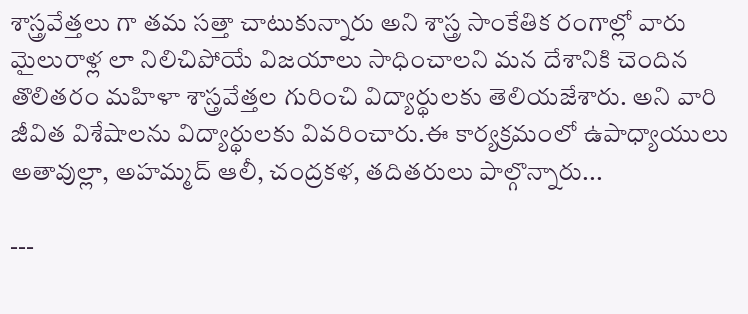శాస్త్రవేత్తలు గా తమ సత్తా చాటుకున్నారు అని శాస్త్ర సాంకేతిక రంగాల్లో వారు మైలురాళ్ల లా నిలిచిపోయే విజయాలు సాధించాలని మన దేశానికి చెందిన తొలితరం మహిళా శాస్త్రవేత్తల గురించి విద్యార్థులకు తెలియజేశారు. అని వారి జీవిత విశేషాలను విద్యార్థులకు వివరించారు.ఈ కార్యక్రమంలో ఉపాధ్యాయులు అతావుల్లా, అహమ్మద్ ఆలీ, చంద్రకళ, తదితరులు పాల్గొన్నారు...

---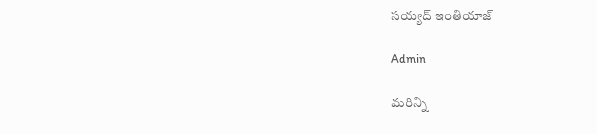సయ్యద్ ఇంతియాజ్

Admin

మరిన్ని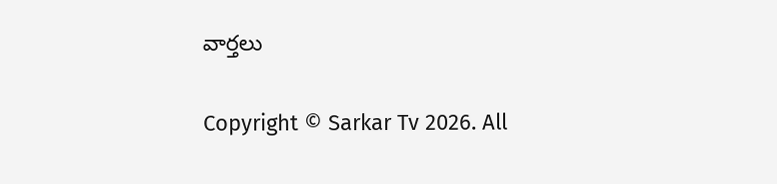వార్తలు

Copyright © Sarkar Tv 2026. All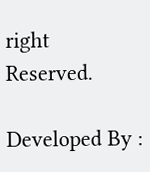right Reserved.

Developed By :